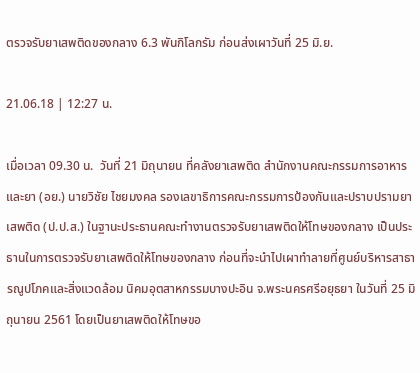ตรวจรับยาเสพติดของกลาง 6.3 พันกิโลกรัม ก่อนส่งเผาวันที่ 25 มิ.ย.

21.06.18 | 12:27 น.

เมื่อเวลา 09.30 น.  วันที่ 21 มิถุนายน ที่คลังยาเสพติด สำนักงานคณะกรรมการอาหารและยา (อย.) นายวิชัย ไชยมงคล รองเลขาธิการคณะกรรมการป้องกันและปราบปรามยาเสพติด (ป.ป.ส.) ในฐานะประธานคณะทำงานตรวจรับยาเสพติดให้โทษของกลาง เป็นประธานในการตรวจรับยาเสพติดให้โทษของกลาง ก่อนที่จะนำไปเผาทำลายที่ศูนย์บริหารสาธารณูปโภคและสิ่งแวดล้อม นิคมอุตสาหกรรมบางปะอิน จ.พระนครศรีอยุธยา ในวันที่ 25 มิถุนายน 2561 โดยเป็นยาเสพติดให้โทษขอ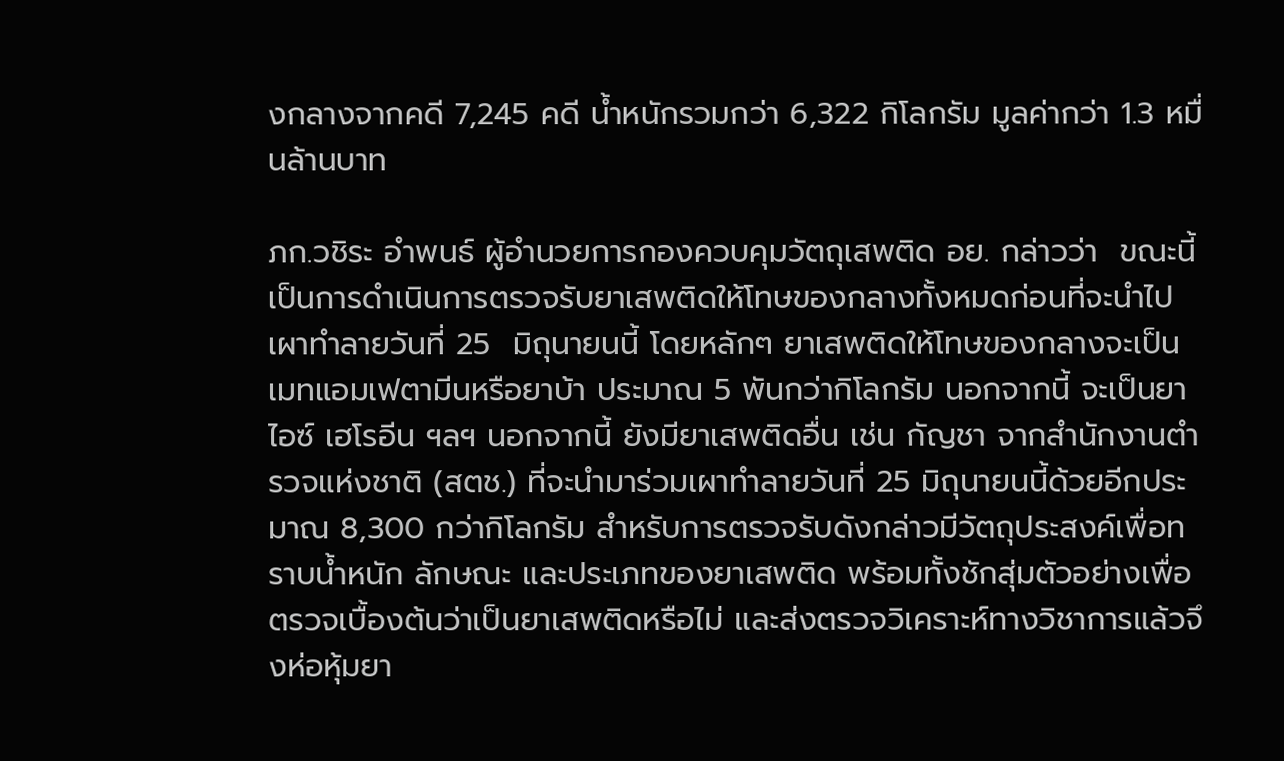งกลางจากคดี 7,245 คดี น้ำหนักรวมกว่า 6,322 กิโลกรัม มูลค่ากว่า 1.3 หมื่นล้านบาท

ภก.วชิระ อำพนธ์ ผู้อำนวยการกองควบคุมวัตถุเสพติด อย. กล่าวว่า  ขณะนี้เป็นการดำเนินการตรวจรับยาเสพติดให้โทษของกลางทั้งหมดก่อนที่จะนำไปเผาทำลายวันที่ 25  มิถุนายนนี้ โดยหลักๆ ยาเสพติดให้โทษของกลางจะเป็นเมทแอมเฟตามีนหรือยาบ้า ประมาณ 5 พันกว่ากิโลกรัม นอกจากนี้ จะเป็นยาไอซ์ เฮโรอีน ฯลฯ นอกจากนี้ ยังมียาเสพติดอื่น เช่น กัญชา จากสำนักงานตำรวจแห่งชาติ (สตช.) ที่จะนำมาร่วมเผาทำลายวันที่ 25 มิถุนายนนี้ด้วยอีกประมาณ 8,300 กว่ากิโลกรัม สำหรับการตรวจรับดังกล่าวมีวัตถุประสงค์เพื่อทราบน้ำหนัก ลักษณะ และประเภทของยาเสพติด พร้อมทั้งชักสุ่มตัวอย่างเพื่อตรวจเบื้องต้นว่าเป็นยาเสพติดหรือไม่ และส่งตรวจวิเคราะห์ทางวิชาการแล้วจึงห่อหุ้มยา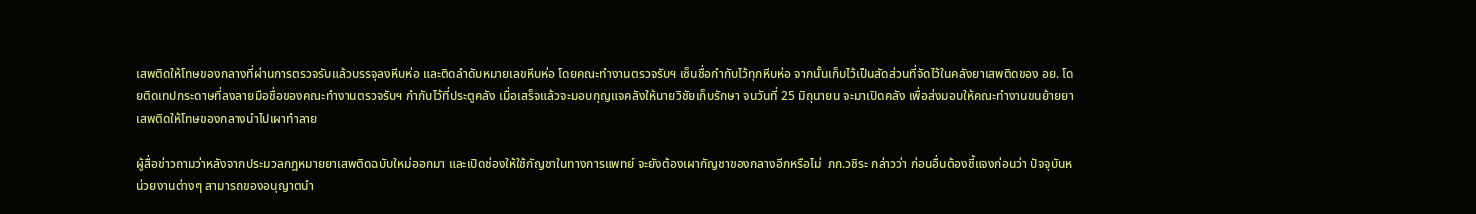เสพติดให้โทษของกลางที่ผ่านการตรวจรับแล้วบรรจุลงหีบห่อ และติดลำดับหมายเลขหีบห่อ โดยคณะทำงานตรวจรับฯ เซ็นชื่อกำกับไว้ทุกหีบห่อ จากนั้นเก็บไว้เป็นสัดส่วนที่จัดไว้ในคลังยาเสพติดของ อย. โดยติดเทปกระดาษที่ลงลายมือชื่อของคณะทำงานตรวจรับฯ กำกับไว้ที่ประตูคลัง เมื่อเสร็จแล้วจะมอบกุญแจคลังให้นายวิชัยเก็บรักษา จนวันที่ 25 มิถุนายน จะมาเปิดคลัง เพื่อส่งมอบให้คณะทำงานขนย้ายยาเสพติดให้โทษของกลางนำไปเผาทำลาย

ผู้สื่อข่าวถามว่าหลังจากประมวลกฎหมายยาเสพติดฉบับใหม่ออกมา และเปิดช่องให้ใช้กัญชาในทางการแพทย์ จะยังต้องเผากัญชาของกลางอีกหรือไม่  ภก.วชิระ กล่าวว่า ก่อนอื่นต้องชี้แจงก่อนว่า ปัจจุบันหน่วยงานต่างๆ สามารถของอนุญาตนำ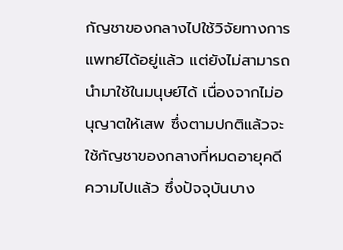กัญชาของกลางไปใช้วิจัยทางการแพทย์ได้อยู่แล้ว แต่ยังไม่สามารถนำมาใช้ในมนุษย์ได้ เนื่องจากไม่อนุญาตให้เสพ ซึ่งตามปกติแล้วจะใช้กัญชาของกลางที่หมดอายุคดีความไปแล้ว ซึ่งปัจจุบันบาง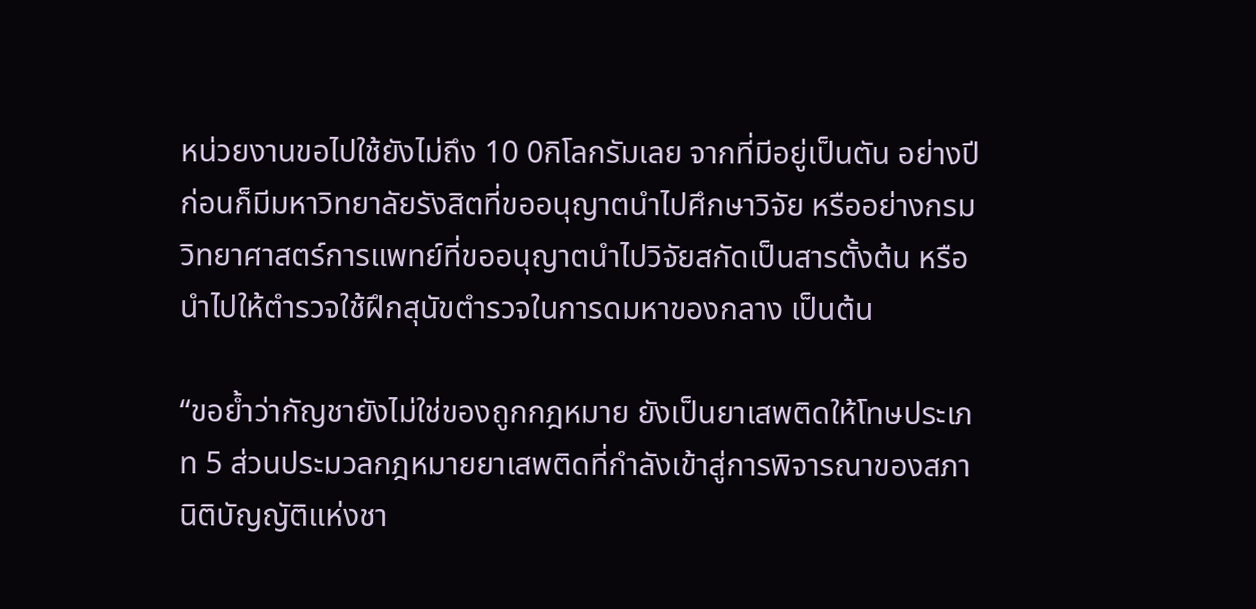หน่วยงานขอไปใช้ยังไม่ถึง 10 0กิโลกรัมเลย จากที่มีอยู่เป็นตัน อย่างปีก่อนก็มีมหาวิทยาลัยรังสิตที่ขออนุญาตนำไปศึกษาวิจัย หรืออย่างกรมวิทยาศาสตร์การแพทย์ที่ขออนุญาตนำไปวิจัยสกัดเป็นสารตั้งต้น หรือนำไปให้ตำรวจใช้ฝึกสุนัขตำรวจในการดมหาของกลาง เป็นต้น

“ขอย้ำว่ากัญชายังไม่ใช่ของถูกกฎหมาย ยังเป็นยาเสพติดให้โทษประเภท 5 ส่วนประมวลกฎหมายยาเสพติดที่กำลังเข้าสู่การพิจารณาของสภานิติบัญญัติแห่งชา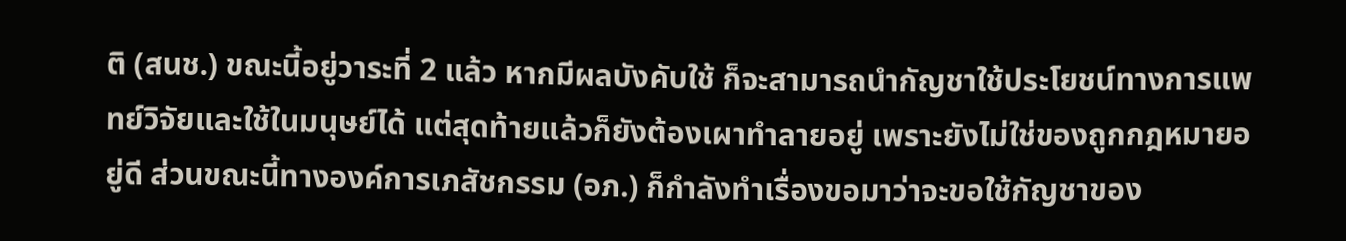ติ (สนช.) ขณะนี้อยู่วาระที่ 2 แล้ว หากมีผลบังคับใช้ ก็จะสามารถนำกัญชาใช้ประโยชน์ทางการแพทย์วิจัยและใช้ในมนุษย์ได้ แต่สุดท้ายแล้วก็ยังต้องเผาทำลายอยู่ เพราะยังไม่ใช่ของถูกกฎหมายอยู่ดี ส่วนขณะนี้ทางองค์การเภสัชกรรม (อภ.) ก็กำลังทำเรื่องขอมาว่าจะขอใช้กัญชาของ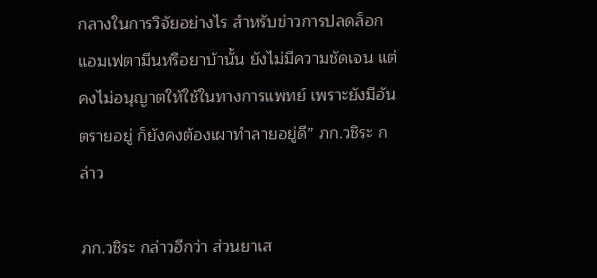กลางในการวิจัยอย่างไร สำหรับข่าวการปลดล็อกแอมเฟตามีนหรือยาบ้านั้น ยังไม่มีความชัดเจน แต่คงไม่อนุญาตให้ใช้ในทางการแพทย์ เพราะยังมีอันตรายอยู่ ก็ยังคงต้องเผาทำลายอยู่ดี” ภก.วชิระ กล่าว

ภก.วชิระ กล่าวอีกว่า ส่วนยาเส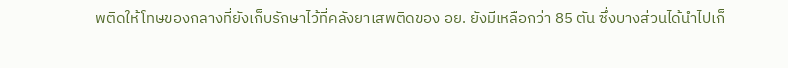พติดให้โทษของกลางที่ยังเก็บรักษาไว้ที่คลังยาเสพติดของ อย. ยังมีเหลือกว่า 85 ตัน ซึ่งบางส่วนได้นำไปเก็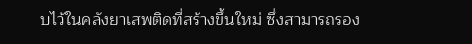บไว้ในคลังยาเสพติดที่สร้างขึ้นใหม่ ซึ่งสามารถรอง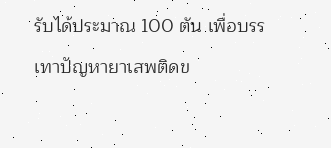รับได้ประมาณ 100 ตัน เพื่อบรรเทาปัญหายาเสพติดข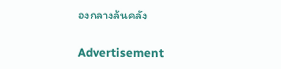องกลางล้นคลัง

Advertisement